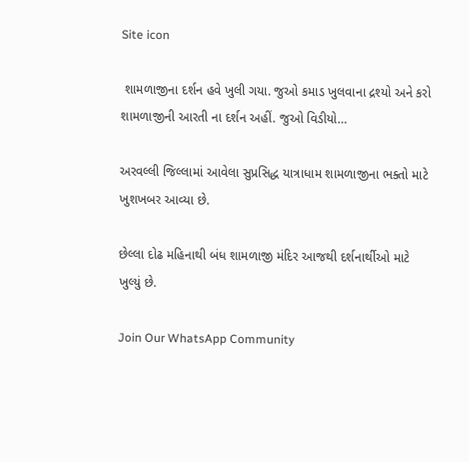Site icon

 શામળાજીના દર્શન હવે ખુલી ગયા. જુઓ કમાડ ખુલવાના દ્રશ્યો અને કરો શામળાજીની આરતી ના દર્શન અહીં. જુઓ વિડીયો…

અરવલ્લી જિલ્લામાં આવેલા સુપ્રસિદ્ધ યાત્રાધામ શામળાજીના ભક્તો માટે ખુશખબર આવ્યા છે.

છેલ્લા દોઢ મહિનાથી બંધ શામળાજી મંદિર આજથી દર્શનાર્થીઓ માટે ખુલ્યું છે.

Join Our WhatsApp Community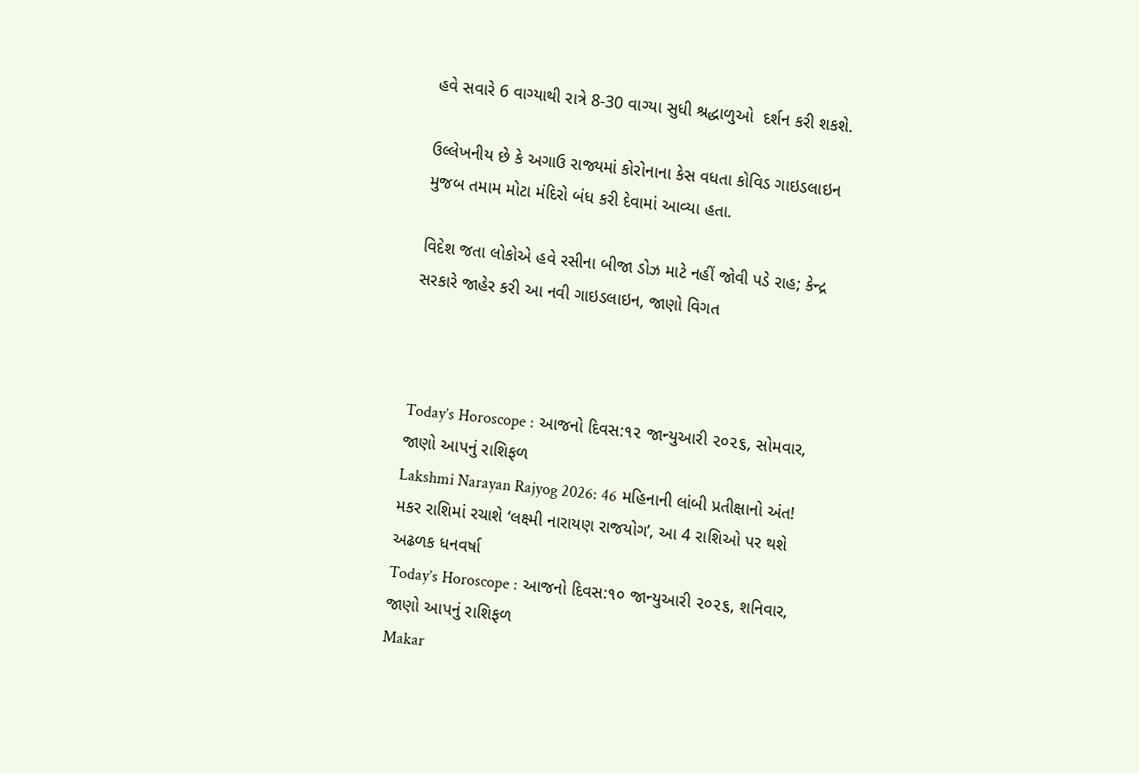હવે સવારે 6 વાગ્યાથી રાત્રે 8-30 વાગ્યા સુધી શ્રદ્ધાળુઓ  દર્શન કરી શકશે.

ઉલ્લેખનીય છે કે અગાઉ રાજ્યમાં કોરોનાના કેસ વધતા કોવિડ ગાઇડલાઇન મુજબ તમામ મોટા મંદિરો બંધ કરી દેવામાં આવ્યા હતા.

વિદેશ જતા લોકોએ હવે રસીના બીજા ડોઝ માટે નહીં જોવી પડે રાહ; કેન્દ્ર સરકારે જાહેર કરી આ નવી ગાઇડલાઇન, જાણો વિગત



Today’s Horoscope : આજનો દિવસ:૧૨ જાન્યુઆરી ૨૦૨૬, સોમવાર, જાણો આપનું રાશિફળ
Lakshmi Narayan Rajyog 2026: 46 મહિનાની લાંબી પ્રતીક્ષાનો અંત! મકર રાશિમાં રચાશે ‘લક્ષ્મી નારાયણ રાજયોગ’, આ 4 રાશિઓ પર થશે અઢળક ધનવર્ષા
Today’s Horoscope : આજનો દિવસ:૧૦ જાન્યુઆરી ૨૦૨૬, શનિવાર, જાણો આપનું રાશિફળ
Makar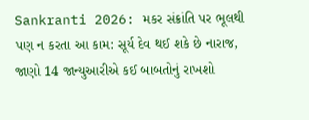Sankranti 2026: મકર સંક્રાંતિ પર ભૂલથી પણ ન કરતા આ કામ: સૂર્ય દેવ થઈ શકે છે નારાજ, જાણો 14 જાન્યુઆરીએ કઈ બાબતોનું રાખશો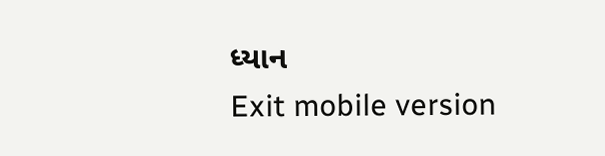ધ્યાન
Exit mobile version